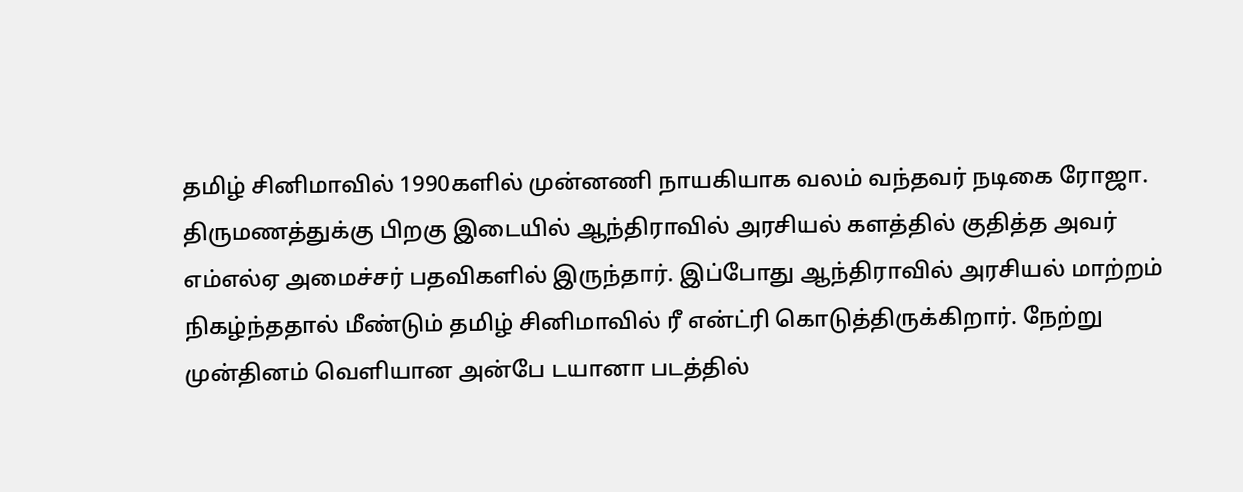தமிழ் சினிமாவில் 1990களில் முன்னணி நாயகியாக வலம் வந்தவர் நடிகை ரோஜா. திருமணத்துக்கு பிறகு இடையில் ஆந்திராவில் அரசியல் களத்தில் குதித்த அவர் எம்எல்ஏ அமைச்சர் பதவிகளில் இருந்தார். இப்போது ஆந்திராவில் அரசியல் மாற்றம் நிகழ்ந்ததால் மீண்டும் தமிழ் சினிமாவில் ரீ என்ட்ரி கொடுத்திருக்கிறார். நேற்று முன்தினம் வெளியான அன்பே டயானா படத்தில்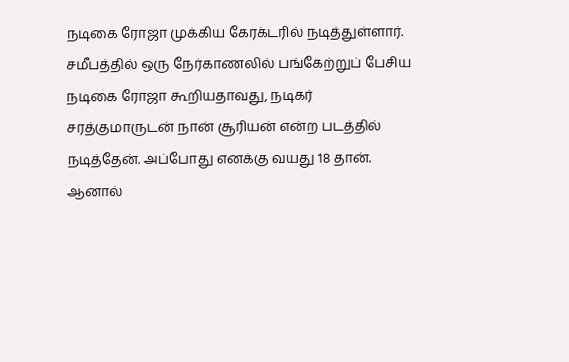நடிகை ரோஜா முக்கிய கேரக்டரில் நடித்துள்ளார்.
சமீபத்தில் ஒரு நேர்காணலில் பங்கேற்றுப் பேசிய நடிகை ரோஜா கூறியதாவது, நடிகர் சரத்குமாருடன் நான் சூரியன் என்ற படத்தில் நடித்தேன். அப்போது எனக்கு வயது 18 தான். ஆனால்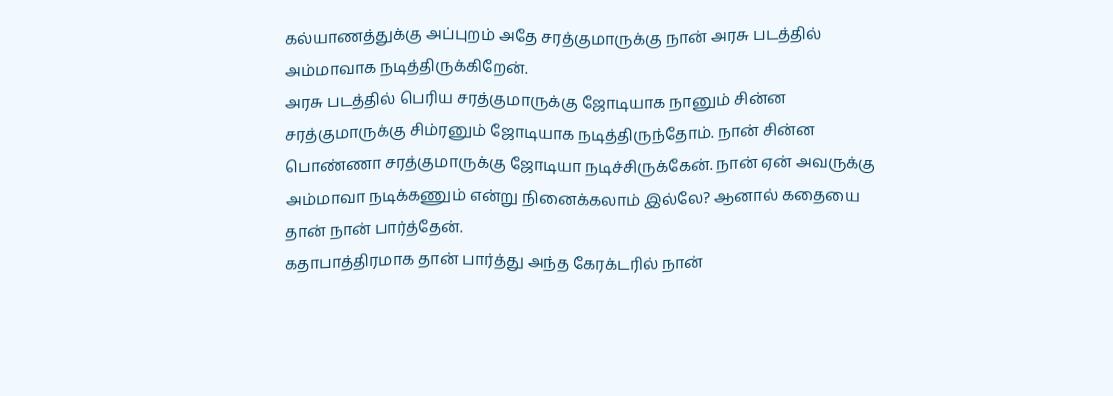கல்யாணத்துக்கு அப்புறம் அதே சரத்குமாருக்கு நான் அரசு படத்தில் அம்மாவாக நடித்திருக்கிறேன்.
அரசு படத்தில் பெரிய சரத்குமாருக்கு ஜோடியாக நானும் சின்ன சரத்குமாருக்கு சிம்ரனும் ஜோடியாக நடித்திருந்தோம். நான் சின்ன பொண்ணா சரத்குமாருக்கு ஜோடியா நடிச்சிருக்கேன். நான் ஏன் அவருக்கு அம்மாவா நடிக்கணும் என்று நினைக்கலாம் இல்லே? ஆனால் கதையை தான் நான் பார்த்தேன்.
கதாபாத்திரமாக தான் பார்த்து அந்த கேரக்டரில் நான்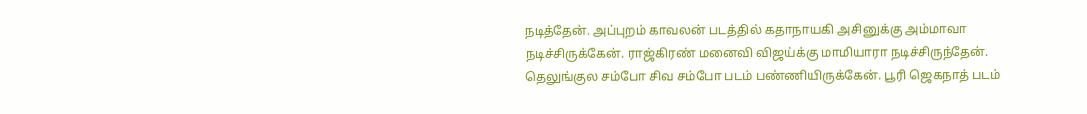நடித்தேன். அப்புறம் காவலன் படத்தில் கதாநாயகி அசினுக்கு அம்மாவா நடிச்சிருக்கேன். ராஜ்கிரண் மனைவி விஜய்க்கு மாமியாரா நடிச்சிருந்தேன். தெலுங்குல சம்போ சிவ சம்போ படம் பண்ணியிருக்கேன். பூரி ஜெகநாத் படம்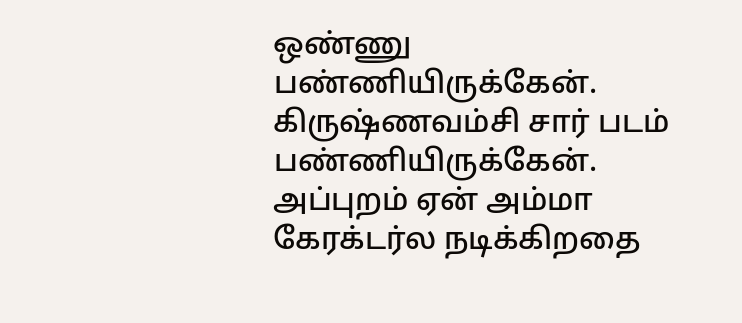ஒண்ணு பண்ணியிருக்கேன்.
கிருஷ்ணவம்சி சார் படம் பண்ணியிருக்கேன். அப்புறம் ஏன் அம்மா கேரக்டர்ல நடிக்கிறதை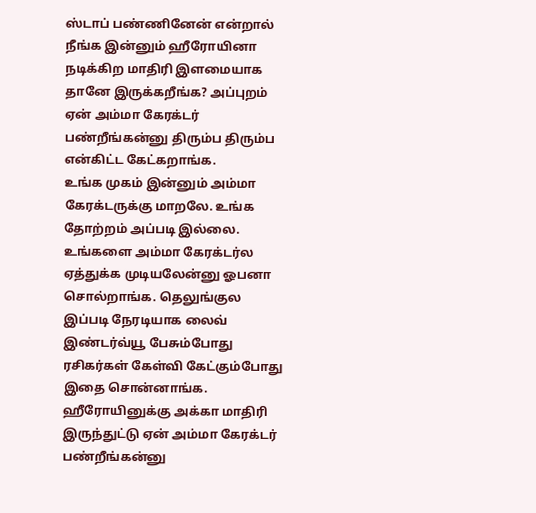ஸ்டாப் பண்ணினேன் என்றால் நீங்க இன்னும் ஹீரோயினா நடிக்கிற மாதிரி இளமையாக தானே இருக்கறீங்க? அப்புறம் ஏன் அம்மா கேரக்டர் பண்றீங்கன்னு திரும்ப திரும்ப என்கிட்ட கேட்கறாங்க.
உங்க முகம் இன்னும் அம்மா கேரக்டருக்கு மாறலே. உங்க தோற்றம் அப்படி இல்லை. உங்களை அம்மா கேரக்டர்ல ஏத்துக்க முடியலேன்னு ஓபனா சொல்றாங்க. தெலுங்குல இப்படி நேரடியாக லைவ் இண்டர்வ்யூ பேசும்போது ரசிகர்கள் கேள்வி கேட்கும்போது இதை சொன்னாங்க. ஹீரோயினுக்கு அக்கா மாதிரி இருந்துட்டு ஏன் அம்மா கேரக்டர் பண்றீங்கன்னு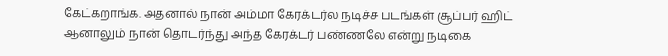கேட்கறாங்க. அதனால் நான் அம்மா கேரக்டர்ல நடிச்ச படங்கள் சூப்பர் ஹிட் ஆனாலும் நான் தொடர்ந்து அந்த கேரக்டர் பண்ணலே என்று நடிகை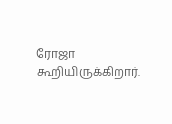ரோஜா கூறியிருக்கிறார்.